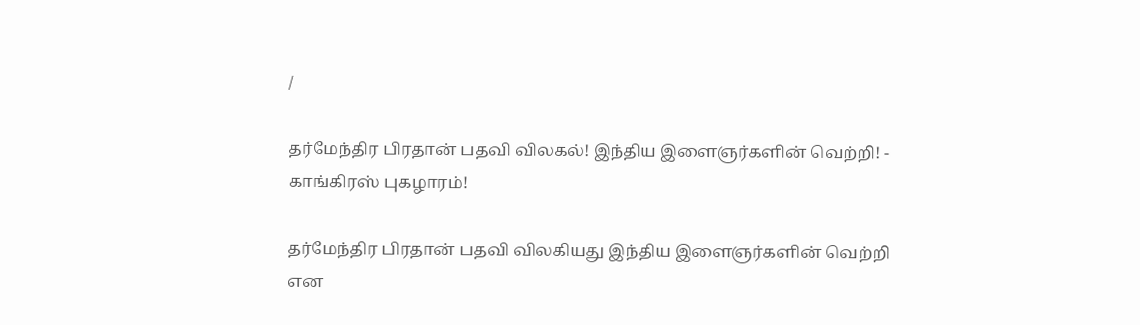/

தர்மேந்திர பிரதான் பதவி விலகல்! இந்திய இளைஞர்களின் வெற்றி! - காங்கிரஸ் புகழாரம்!

தர்மேந்திர பிரதான் பதவி விலகியது இந்திய இளைஞர்களின் வெற்றி என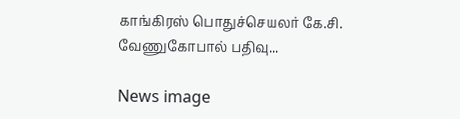காங்கிரஸ் பொதுச்செயலர் கே.சி. வேணுகோபால் பதிவு...

News image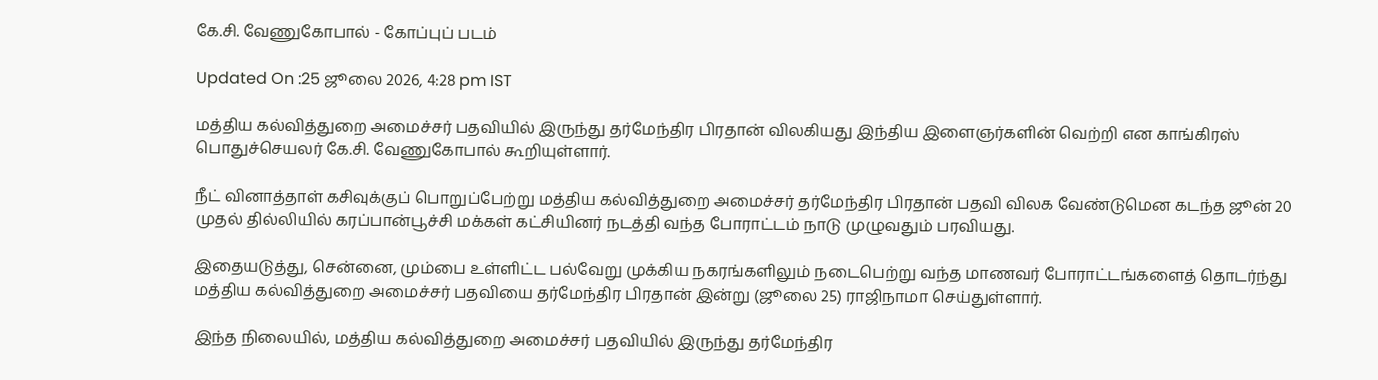கே.சி. வேணுகோபால் - கோப்புப் படம்

Updated On :25 ஜூலை 2026, 4:28 pm IST

மத்திய கல்வித்துறை அமைச்சர் பதவியில் இருந்து தர்மேந்திர பிரதான் விலகியது இந்திய இளைஞர்களின் வெற்றி என காங்கிரஸ் பொதுச்செயலர் கே.சி. வேணுகோபால் கூறியுள்ளார்.

நீட் வினாத்தாள் கசிவுக்குப் பொறுப்பேற்று மத்திய கல்வித்துறை அமைச்சர் தர்மேந்திர பிரதான் பதவி விலக வேண்டுமென கடந்த ஜூன் 20 முதல் தில்லியில் கரப்பான்பூச்சி மக்கள் கட்சியினர் நடத்தி வந்த போராட்டம் நாடு முழுவதும் பரவியது.

இதையடுத்து, சென்னை, மும்பை உள்ளிட்ட பல்வேறு முக்கிய நகரங்களிலும் நடைபெற்று வந்த மாணவர் போராட்டங்களைத் தொடர்ந்து மத்திய கல்வித்துறை அமைச்சர் பதவியை தர்மேந்திர பிரதான் இன்று (ஜூலை 25) ராஜிநாமா செய்துள்ளார்.

இந்த நிலையில், மத்திய கல்வித்துறை அமைச்சர் பதவியில் இருந்து தர்மேந்திர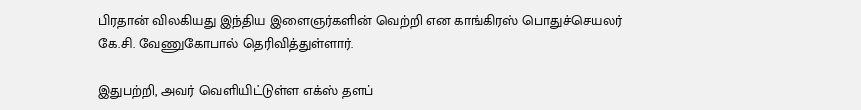பிரதான் விலகியது இந்திய இளைஞர்களின் வெற்றி என காங்கிரஸ் பொதுச்செயலர் கே.சி. வேணுகோபால் தெரிவித்துள்ளார்.

இதுபற்றி, அவர் வெளியிட்டுள்ள எக்ஸ் தளப்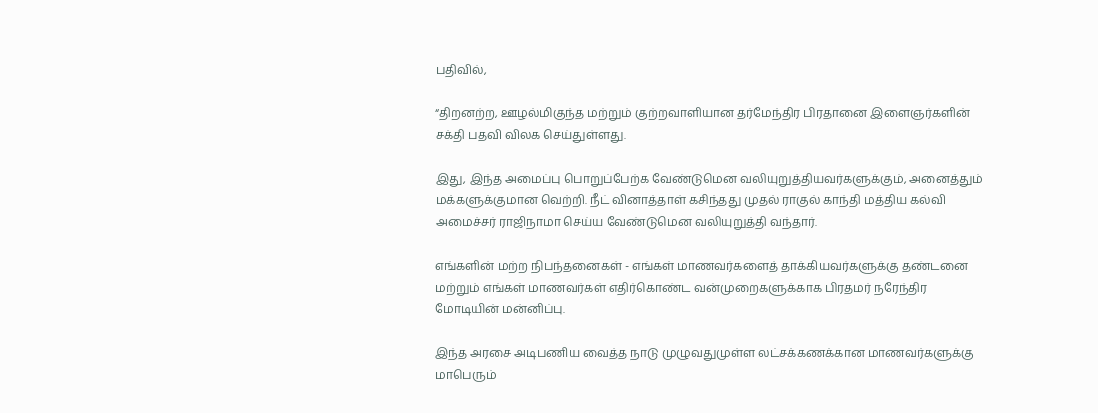பதிவில்,

“திறனற்ற, ஊழல்மிகுந்த மற்றும் குற்றவாளியான தர்மேந்திர பிரதானை இளைஞர்களின் சக்தி பதவி விலக செய்துள்ளது.

இது, இந்த அமைப்பு பொறுப்பேற்க வேண்டுமென வலியுறுத்தியவர்களுக்கும், அனைத்தும் மக்களுக்குமான வெற்றி. நீட் வினாத்தாள் கசிந்தது முதல் ராகுல் காந்தி மத்திய கல்வி அமைச்சர் ராஜிநாமா செய்ய வேண்டுமென வலியுறுத்தி வந்தார்.

எங்களின் மற்ற நிபந்தனைகள் - எங்கள் மாணவர்களைத் தாக்கியவர்களுக்கு தண்டனை மற்றும் எங்கள் மாணவர்கள் எதிர்கொண்ட வன்முறைகளுக்காக பிரதமர் நரேந்திர மோடியின் மன்னிப்பு.

இந்த அரசை அடிபணிய வைத்த நாடு முழுவதுமுள்ள லட்சக்கணக்கான மாணவர்களுக்கு மாபெரும்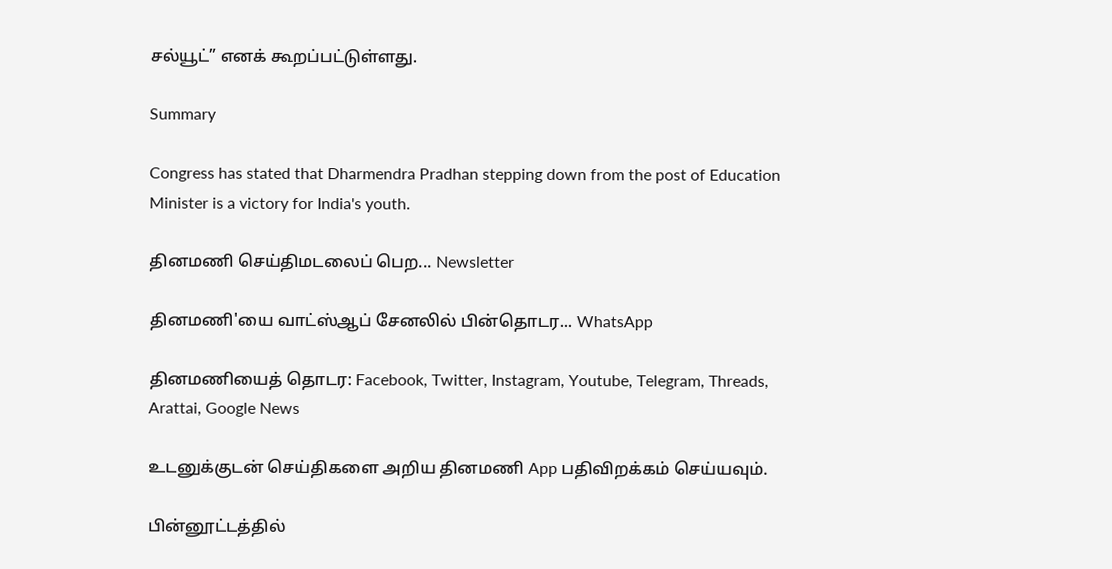சல்யூட்” எனக் கூறப்பட்டுள்ளது.

Summary

Congress has stated that Dharmendra Pradhan stepping down from the post of Education Minister is a victory for India's youth.

தினமணி செய்திமடலைப் பெற... Newsletter

தினமணி'யை வாட்ஸ்ஆப் சேனலில் பின்தொடர... WhatsApp

தினமணியைத் தொடர: Facebook, Twitter, Instagram, Youtube, Telegram, Threads, Arattai, Google News

உடனுக்குடன் செய்திகளை அறிய தினமணி App பதிவிறக்கம் செய்யவும்.

பின்னூட்டத்தில்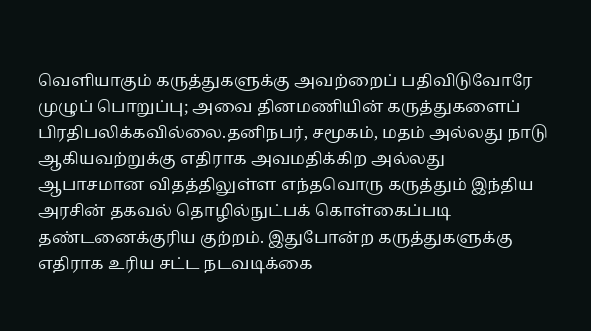வெளியாகும் கருத்துகளுக்கு அவற்றைப் பதிவிடுவோரே முழுப் பொறுப்பு; அவை தினமணியின் கருத்துகளைப் பிரதிபலிக்கவில்லை.தனிநபர், சமூகம், மதம் அல்லது நாடு ஆகியவற்றுக்கு எதிராக அவமதிக்கிற அல்லது ஆபாசமான விதத்திலுள்ள எந்தவொரு கருத்தும் இந்திய அரசின் தகவல் தொழில்நுட்பக் கொள்கைப்படி தண்டனைக்குரிய குற்றம். இதுபோன்ற கருத்துகளுக்கு எதிராக உரிய சட்ட நடவடிக்கை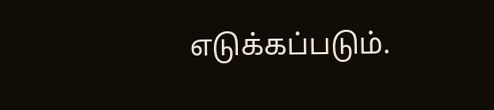எடுக்கப்படும்.